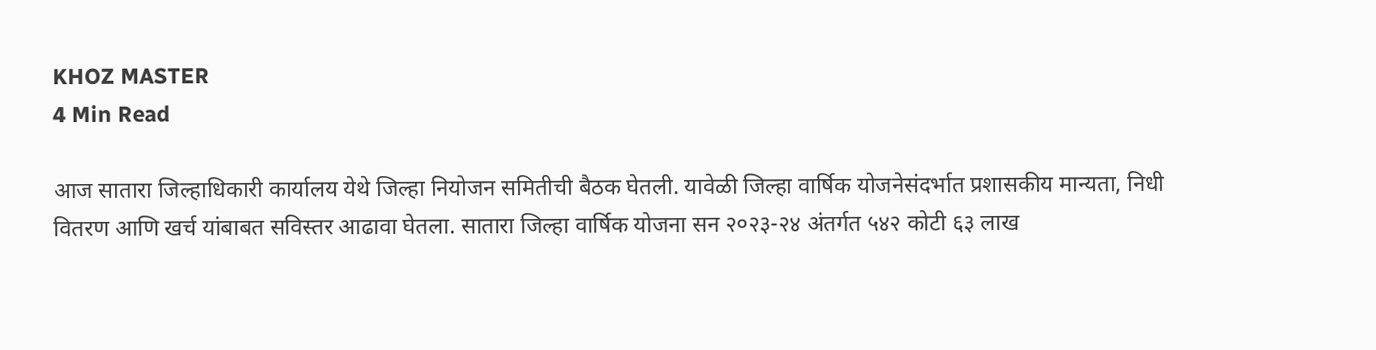KHOZ MASTER
4 Min Read

आज सातारा जिल्हाधिकारी कार्यालय येथे जिल्हा नियोजन समितीची बैठक घेतली. यावेळी जिल्हा वार्षिक योजनेसंदर्भात प्रशासकीय मान्यता, निधी वितरण आणि खर्च यांबाबत सविस्तर आढावा घेतला. सातारा जिल्हा वार्षिक योजना सन २०२३-२४ अंतर्गत ५४२ कोटी ६३ लाख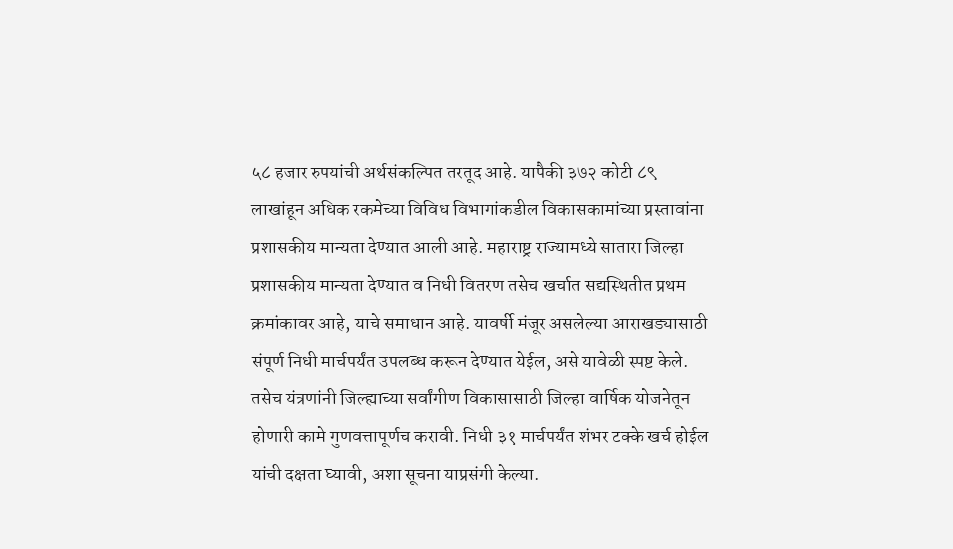५८ हजार रुपयांची अर्थसंकल्पित तरतूद आहे. यापैकी ३७२ कोटी ८९ लाखांहून अधिक रकमेच्या विविध विभागांकडील विकासकामांच्या प्रस्तावांना प्रशासकीय मान्यता देण्यात आली आहे. महाराष्ट्र राज्यामध्ये सातारा जिल्हा प्रशासकीय मान्यता देण्यात व निधी वितरण तसेच खर्चात सद्यस्थितीत प्रथम क्रमांकावर आहे, याचे समाधान आहे. यावर्षी मंजूर असलेल्या आराखड्यासाठी संपूर्ण निधी मार्चपर्यंत उपलब्ध करून देण्यात येईल, असे यावेळी स्पष्ट केले. तसेच यंत्रणांनी जिल्ह्याच्या सर्वांगीण विकासासाठी जिल्हा वार्षिक योजनेतून होणारी कामे गुणवत्तापूर्णच करावी. निधी ३१ मार्चपर्यंत शंभर टक्के खर्च होईल यांची दक्षता घ्यावी, अशा सूचना याप्रसंगी केल्या.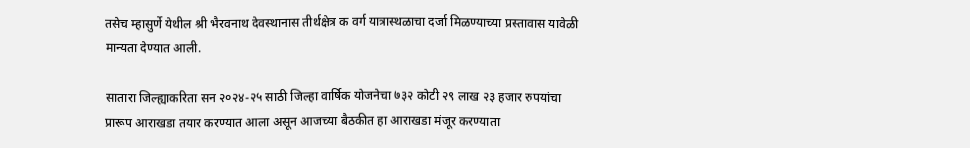तसेच म्हासुर्णे येथील श्री भैरवनाथ देवस्थानास तीर्थक्षेत्र क वर्ग यात्रास्थळाचा दर्जा मिळण्याच्या प्रस्तावास यावेळी मान्यता देण्यात आली.

सातारा जिल्ह्याकरिता सन २०२४-२५ साठी जिल्हा वार्षिक योजनेचा ७३२ कोटी २९ लाख २३ हजार रुपयांचा प्रारूप आराखडा तयार करण्यात आला असून आजच्या बैठकीत हा आराखडा मंजूर करण्याता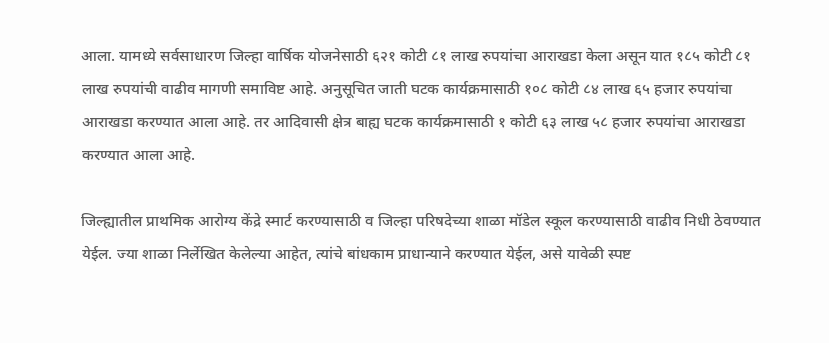आला. यामध्ये सर्वसाधारण जिल्हा वार्षिक योजनेसाठी ६२१ कोटी ८१ लाख रुपयांचा आराखडा केला असून यात १८५ कोटी ८१ लाख रुपयांची वाढीव मागणी समाविष्ट आहे. अनुसूचित जाती घटक कार्यक्रमासाठी १०८ कोटी ८४ लाख ६५ हजार रुपयांचा आराखडा करण्यात आला आहे. तर आदिवासी क्षेत्र बाह्य घटक कार्यक्रमासाठी १ कोटी ६३ लाख ५८ हजार रुपयांचा आराखडा करण्यात आला आहे.

जिल्ह्यातील प्राथमिक आरोग्य केंद्रे स्मार्ट करण्यासाठी व जिल्हा परिषदेच्या शाळा मॉडेल स्कूल करण्यासाठी वाढीव निधी ठेवण्यात येईल. ज्या शाळा निर्लेखित केलेल्या आहेत, त्यांचे बांधकाम प्राधान्याने करण्यात येईल, असे यावेळी स्पष्ट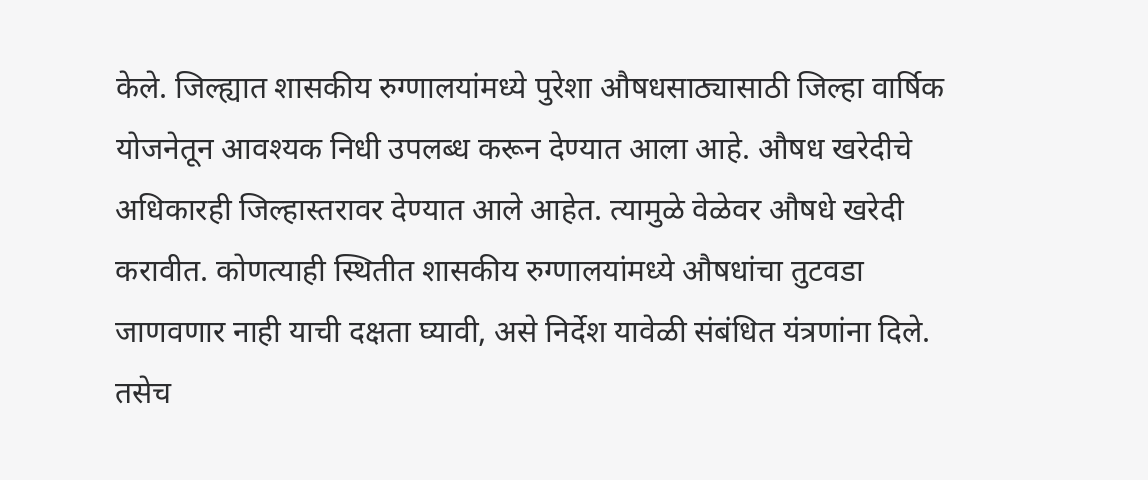केले. जिल्ह्यात शासकीय रुग्णालयांमध्ये पुरेशा औषधसाठ्यासाठी जिल्हा वार्षिक योजनेतून आवश्यक निधी उपलब्ध करून देण्यात आला आहे. औषध खरेदीचे अधिकारही जिल्हास्तरावर देण्यात आले आहेत. त्यामुळे वेळेवर औषधे खरेदी करावीत. कोणत्याही स्थितीत शासकीय रुग्णालयांमध्ये औषधांचा तुटवडा जाणवणार नाही याची दक्षता घ्यावी, असे निर्देश यावेळी संबंधित यंत्रणांना दिले. तसेच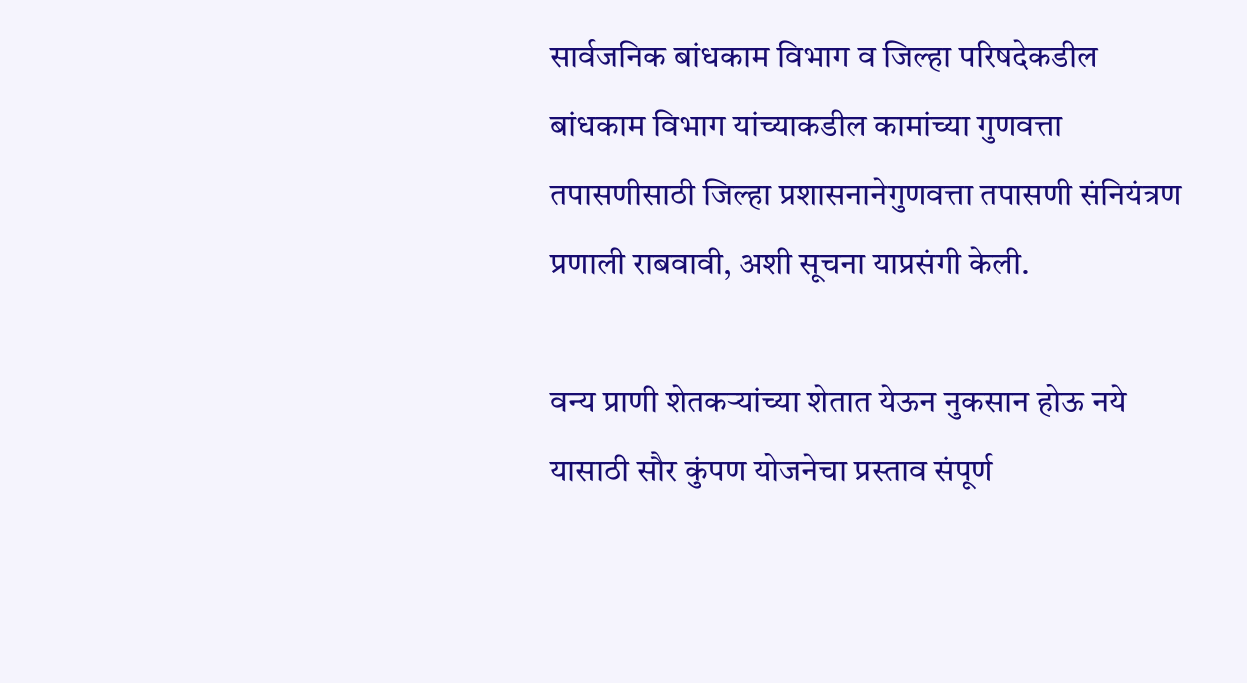सार्वजनिक बांधकाम विभाग व जिल्हा परिषदेकडील बांधकाम विभाग यांच्याकडील कामांच्या गुणवत्ता तपासणीसाठी जिल्हा प्रशासनानेगुणवत्ता तपासणी संनियंत्रण प्रणाली राबवावी, अशी सूचना याप्रसंगी केली.

वन्य प्राणी शेतकऱ्यांच्या शेतात येऊन नुकसान होऊ नये यासाठी सौर कुंपण योजनेचा प्रस्ताव संपूर्ण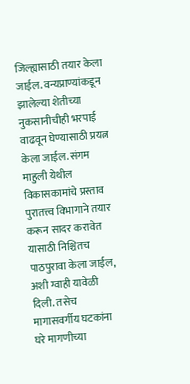जिल्ह्यासाठी तयार केला जाईल. वन्यप्राण्यांकडून झालेल्या शेतीच्या नुकसानीचीही भरपाई वाढवून घेण्यासाठी प्रयत्न केला जाईल. संगम माहुली येथील विकासकामांचे प्रस्ताव पुरातत्त्व विभागाने तयार करून सादर करावेत यासाठी निश्चितच पाठपुरावा केला जाईल, अशी ग्वाही यावेळी दिली. तसेच मागासवर्गीय घटकांना घरे मागणीच्या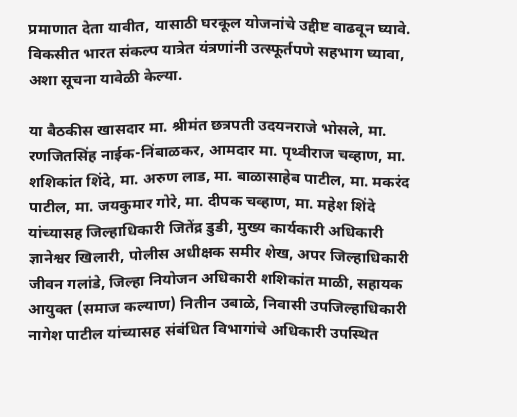प्रमाणात देता यावीत, यासाठी घरकूल योजनांचे उद्दीष्ट वाढवून घ्यावे. विकसीत भारत संकल्प यात्रेत यंत्रणांनी उत्स्फूर्तपणे सहभाग घ्यावा, अशा सूचना यावेळी केल्या.

या बैठकीस खासदार मा. श्रीमंत छत्रपती उदयनराजे भोसले, मा. रणजितसिंह नाईक-निंबाळकर, आमदार मा. पृथ्वीराज चव्हाण, मा. शशिकांत शिंदे, मा. अरुण लाड, मा. बाळासाहेब पाटील, मा. मकरंद पाटील, मा. जयकुमार गोरे, मा. दीपक चव्हाण, मा. महेश शिंदे यांच्यासह जिल्हाधिकारी जितेंद्र डुडी, मुख्य कार्यकारी अधिकारी ज्ञानेश्वर खिलारी, पोलीस अधीक्षक समीर शेख, अपर जिल्हाधिकारी जीवन गलांडे, जिल्हा नियोजन अधिकारी शशिकांत माळी, सहायक आयुक्त (समाज कल्याण) नितीन उबाळे, निवासी उपजिल्हाधिकारी नागेश पाटील यांच्यासह संबंधित विभागांचे अधिकारी उपस्थित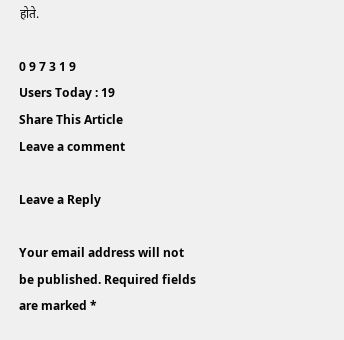होते.

0 9 7 3 1 9
Users Today : 19
Share This Article
Leave a comment

Leave a Reply

Your email address will not be published. Required fields are marked *